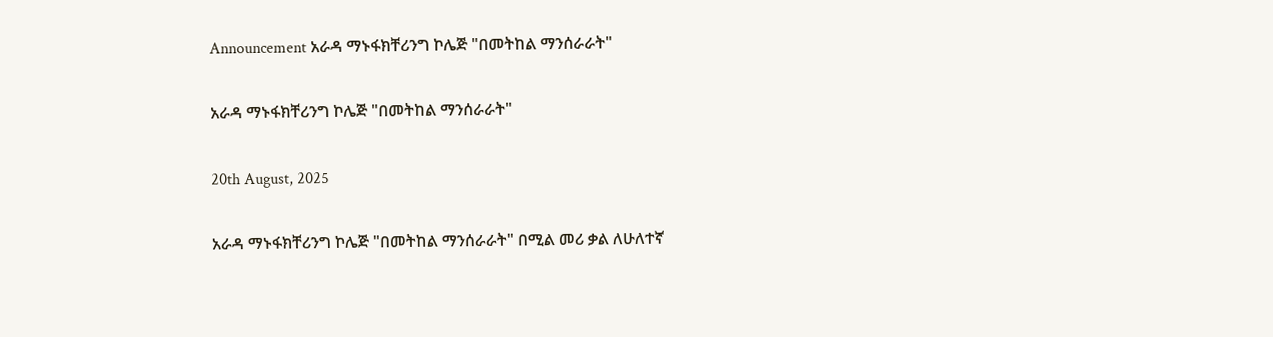Announcement አራዳ ማኑፋክቸሪንግ ኮሌጅ "በመትከል ማንሰራራት"

አራዳ ማኑፋክቸሪንግ ኮሌጅ "በመትከል ማንሰራራት"

20th August, 2025

አራዳ ማኑፋክቸሪንግ ኮሌጅ "በመትከል ማንሰራራት" በሚል መሪ ቃል ለሁለተኛ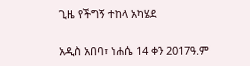ጊዜ የችግኝ ተከላ አካሄደ

አዲስ አበባ፣ ነሐሴ 14 ቀን 2017ዓ.ም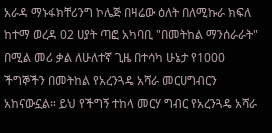አራዳ ማኑፋክቸሪንግ ኮሌጅ በዛሬው ዕለት በለሚኩራ ክፍለ ከተማ ወረዳ 02 ሀያት ጣፎ አካባቢ "በመትከል ማንሰራራት" በሚል መሪ ቃል ለሁለተኛ ጊዜ በተሳካ ሁኔታ የ1000 ችግኞችን በመትከል የአረንጓዴ አሻራ መርሀግብርን አከናውኗል። ይህ የችግኝ ተከላ መርሃ ግብር የአረንጓዴ አሻራ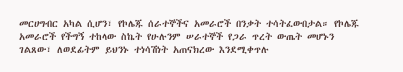መርሀግብር አካል ሲሆን፣ የኮሌጁ ሰራተኞችና አመራሮች በንቃት ተሳትፈውበታል። የኮሌጁ አመራሮች የችግኝ ተከላው ስኬት የሁሉንም ሠራተኞች የጋራ ጥረት ውጤት መሆኑን ገልጸው፣ ለወደፊትም ይህንኑ ተነሳሽነት አጠናክረው እንደሚቀጥሉ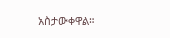አስታውቀዋል።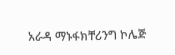አራዳ ማኑፋክቸሪንግ ኮሌጅ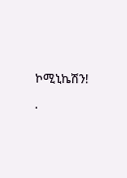ኮሚኒኬሽን!

.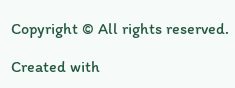Copyright © All rights reserved.

Created with